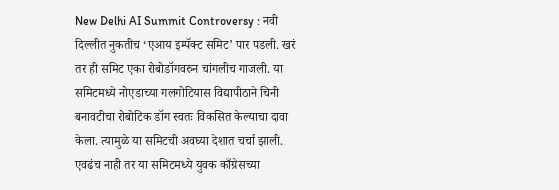New Delhi AI Summit Controversy : नवी दिल्लीत नुकतीच ‘एआय इम्पॅक्ट समिट’ पार पडली. खरं तर ही समिट एका रोबोडॉगवरुन चांगलीच गाजली. या समिटमध्ये नोएडाच्या गलगोटियास विद्यापीठाने चिनी बनावटीचा रोबोटिक डॉग स्वतः विकसित केल्याचा दावा केला. त्यामुळे या समिटची अवघ्या देशात चर्चा झाली. एवढंच नाही तर या समिटमध्ये युवक काँग्रेसच्या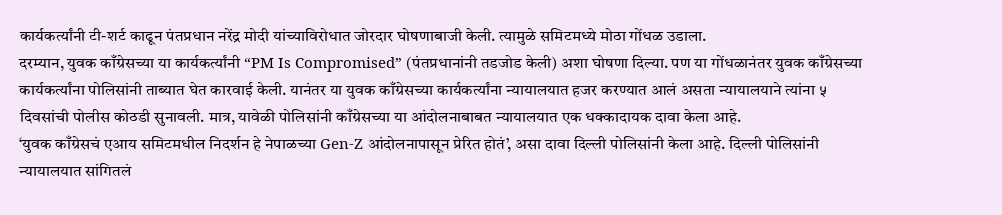कार्यकर्त्यांनी टी-शर्ट काढून पंतप्रधान नरेंद्र मोदी यांच्याविरोधात जोरदार घोषणाबाजी केली. त्यामुळे समिटमध्ये मोठा गोंधळ उडाला.
दरम्यान, युवक काँग्रेसच्या या कार्यकर्त्यांनी “PM Is Compromised” (पंतप्रधानांनी तडजोड केली) अशा घोषणा दिल्या. पण या गोंधळानंतर युवक काँग्रेसच्या कार्यकर्त्यांना पोलिसांनी ताब्यात घेत कारवाई केली. यानंतर या युवक काँग्रेसच्या कार्यकर्त्यांना न्यायालयात हजर करण्यात आलं असता न्यायालयाने त्यांना ५ दिवसांची पोलीस कोठडी सुनावली. मात्र, यावेळी पोलिसांनी काँग्रेसच्या या आंदोलनाबाबत न्यायालयात एक धक्कादायक दावा केला आहे.
‘युवक काँग्रेसचं एआय समिटमधील निदर्शन हे नेपाळच्या Gen-Z आंदोलनापासून प्रेरित होतं’, असा दावा दिल्ली पोलिसांनी केला आहे. दिल्ली पोलिसांनी न्यायालयात सांगितलं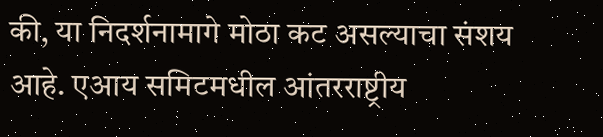की, या निदर्शनामागे मोठा कट असल्याचा संशय आहे. एआय समिटमधील आंतरराष्ट्रीय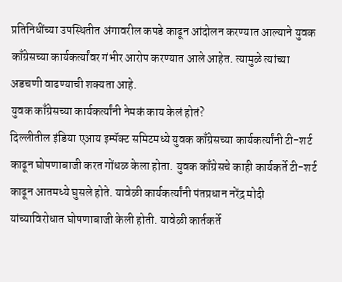प्रतिनिधींच्या उपस्थितीत अंगावरील कपडे काढून आंदोलन करण्यात आल्याने युवक काँग्रेसच्या कार्यकर्त्यांवर गंभीर आरोप करण्यात आले आहेत. त्यामुळे त्यांच्या अडचणी वाढण्याची शक्यता आहे.
युवक काँग्रेसच्या कार्यकर्त्यांनी नेमकं काय केलं होतं?
दिल्लीतील इंडिया एआय इम्पॅक्ट समिटमध्ये युवक काँग्रेसच्या कार्यकर्त्यांनी टी-शर्ट काढून घोषणाबाजी करत गोंधळ केला होता. युवक काँग्रेसचे काही कार्यकर्ते टी-शर्ट काढून आतमध्ये घुसले होते. यावेळी कार्यकर्त्यांनी पंतप्रधान नरेंद्र मोदी यांच्याविरोधात घोषणाबाजी केली होती. यावेळी कार्तकर्ते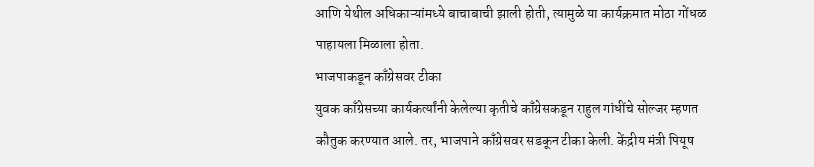आणि येथील अधिकाऱ्यांमध्ये बाचाबाची झाली होती, त्यामुळे या कार्यक्रमात मोठा गोंधळ पाहायला मिळाला होता.
भाजपाकडून काँग्रेसवर टीका
युवक काँग्रेसच्या कार्यकर्त्यांनी केलेल्या कृतीचे काँग्रेसकडून राहुल गांधींचे सोल्जर म्हणत कौतुक करण्यात आले. तर, भाजपाने काँग्रेसवर सडकून टीका केली. केंद्रीय मंत्री पियूष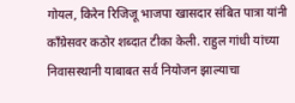गोयल, किरेन रिजिजू भाजपा खासदार संबित पात्रा यांनी काँग्रेसवर कठोर शब्दात टीका केली. राहुल गांधी यांच्या निवासस्थानी याबाबत सर्व नियोजन झाल्याचा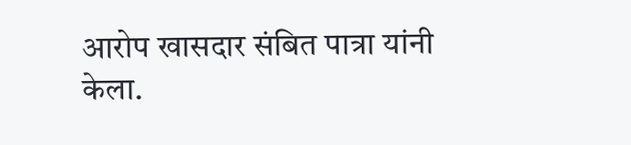आरोप खासदार संबित पात्रा यांनी केला.